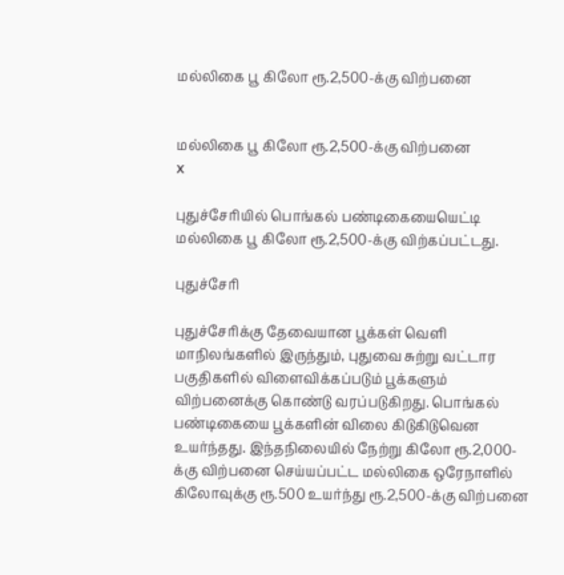மல்லிகை பூ கிலோ ரூ.2,500-க்கு விற்பனை


மல்லிகை பூ கிலோ ரூ.2,500-க்கு விற்பனை
x

புதுச்சேரியில் பொங்கல் பண்டிகையையெட்டி மல்லிகை பூ கிலோ ரூ.2,500-க்கு விற்கப்பட்டது.

புதுச்சேரி

புதுச்சேரிக்கு தேவையான பூக்கள் வெளி மாநிலங்களில் இருந்தும், புதுவை சுற்று வட்டார பகுதிகளில் விளைவிக்கப்படும் பூக்களும் விற்பனைக்கு கொண்டு வரப்படுகிறது. பொங்கல் பண்டிகையை பூக்களின் விலை கிடுகிடுவென உயர்ந்தது. இந்தநிலையில் நேற்று கிலோ ரூ.2,000-க்கு விற்பனை செய்யப்பட்ட மல்லிகை ஒரேநாளில் கிலோவுக்கு ரூ.500 உயர்ந்து ரூ.2,500-க்கு விற்பனை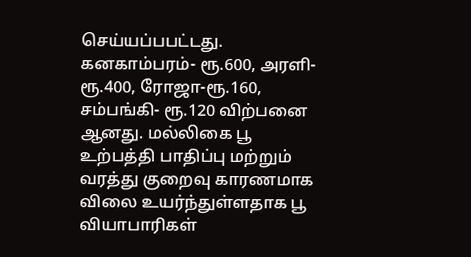செய்யப்பபட்டது. கனகாம்பரம்- ரூ.600, அரளி-ரூ.400, ரோஜா-ரூ.160, சம்பங்கி- ரூ.120 விற்பனை ஆனது. மல்லிகை பூ உற்பத்தி பாதிப்பு மற்றும் வரத்து குறைவு காரணமாக விலை உயர்ந்துள்ளதாக பூ வியாபாரிகள்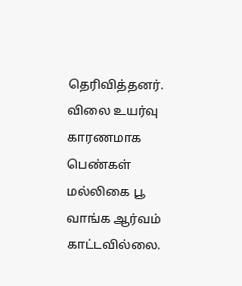தெரிவித்தனர். விலை உயர்வு காரணமாக பெண்கள் மல்லிகை பூ வாங்க ஆர்வம் காட்டவில்லை.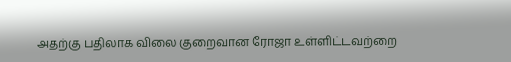அதற்கு பதிலாக விலை குறைவான ரோஜா உள்ளிட்டவற்றை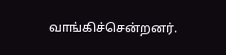வாங்கிச்சென்றனர்.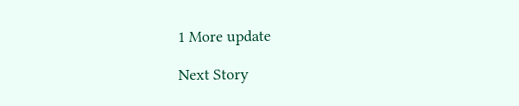1 More update

Next Story